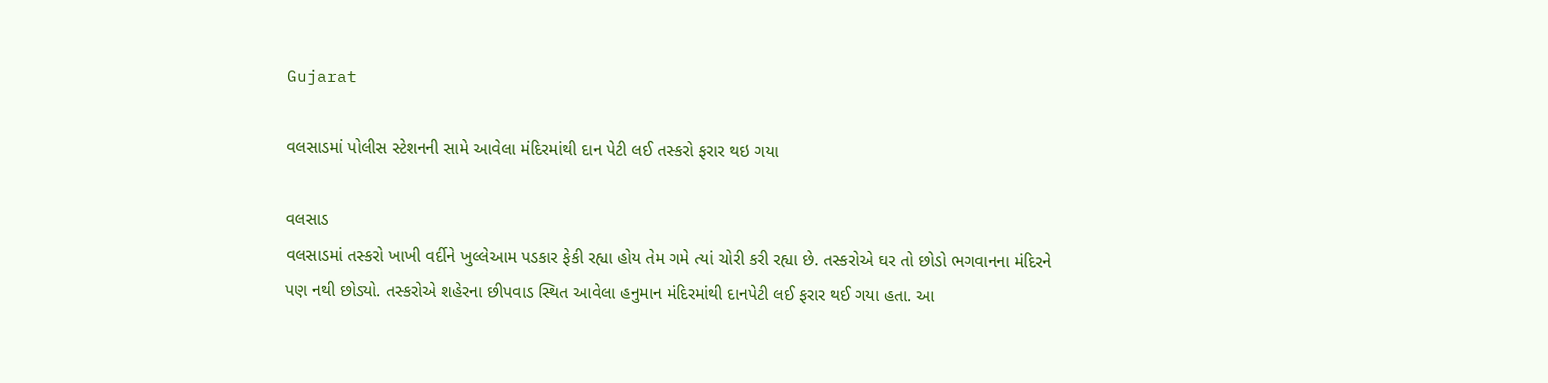Gujarat

વલસાડમાં પોલીસ સ્ટેશનની સામે આવેલા મંદિરમાંથી દાન પેટી લઈ તસ્કરો ફરાર થઇ ગયા

વલસાડ
વલસાડમાં તસ્કરો ખાખી વર્દીને ખુલ્લેઆમ પડકાર ફેકી રહ્યા હોય તેમ ગમે ત્યાં ચોરી કરી રહ્યા છે. તસ્કરોએ ઘર તો છોડો ભગવાનના મંદિરને પણ નથી છોડ્યો. તસ્કરોએ શહેરના છીપવાડ સ્થિત આવેલા હનુમાન મંદિરમાંથી દાનપેટી લઈ ફરાર થઈ ગયા હતા. આ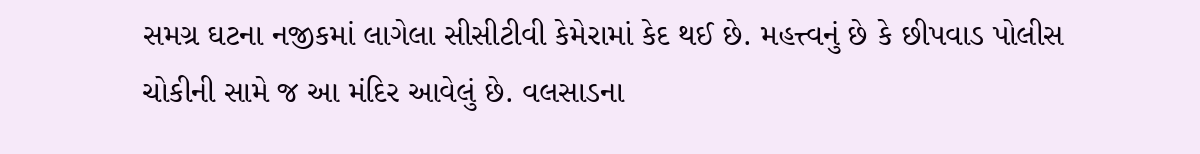સમગ્ર ઘટના નજીકમાં લાગેલા સીસીટીવી કેમેરામાં કેદ થઈ છે. મહત્ત્વનું છે કે છીપવાડ પોલીસ ચોકીની સામે જ આ મંદિર આવેલું છે. વલસાડના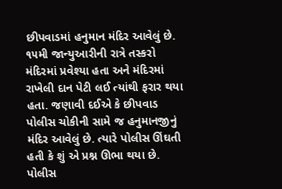છીપવાડમાં હનુમાન મંદિર આવેલું છે. ૧૫મી જાન્યુઆરીની રાત્રે તસ્કરો મંદિરમાં પ્રવેશ્યા હતા અને મંદિરમાં રાખેલી દાન પેટી લઈ ત્યાંથી ફરાર થયા હતા. જણાવી દઈએ કે છીપવાડ પોલીસ ચોકીની સામે જ હનુમાનજીનું મંદિર આવેલું છે. ત્યારે પોલીસ ઊંઘતી હતી કે શું એ પ્રશ્ન ઊભા થયા છે. પોલીસ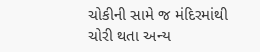ચોકીની સામે જ મંદિરમાંથી ચોરી થતા અન્ય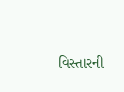વિસ્તારની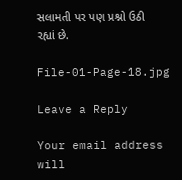સલામતી પર પણ પ્રશ્નો ઉઠી રહ્યાં છે.

File-01-Page-18.jpg

Leave a Reply

Your email address will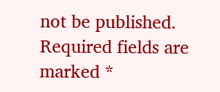not be published. Required fields are marked *